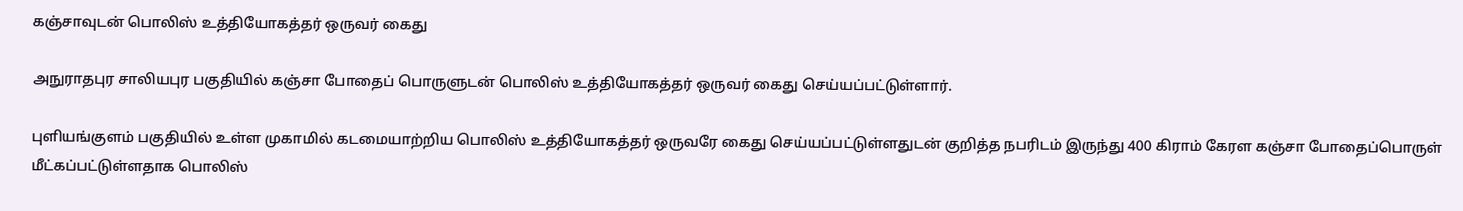கஞ்சாவுடன் பொலிஸ் உத்தியோகத்தர் ஒருவர் கைது

அநுராதபுர சாலியபுர பகுதியில் கஞ்சா போதைப் பொருளுடன் பொலிஸ் உத்தியோகத்தர் ஒருவர் கைது செய்யப்பட்டுள்ளார்.

புளியங்குளம் பகுதியில் உள்ள முகாமில் கடமையாற்றிய பொலிஸ் உத்தியோகத்தர் ஒருவரே கைது செய்யப்பட்டுள்ளதுடன் குறித்த நபரிடம் இருந்து 400 கிராம் கேரள கஞ்சா போதைப்பொருள் மீட்கப்பட்டுள்ளதாக பொலிஸ்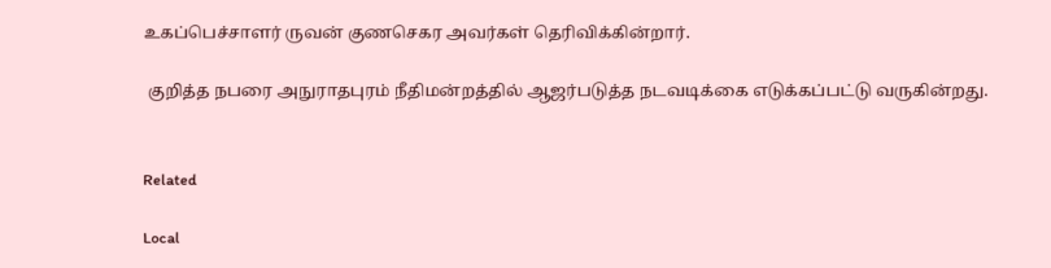உகப்பெச்சாளர் ருவன் குணசெகர அவர்கள் தெரிவிக்கின்றார்.

 குறித்த நபரை அநுராதபுரம் நீதிமன்றத்தில் ஆஜர்படுத்த நடவடிக்கை எடுக்கப்பட்டு வருகின்றது.


Related

Local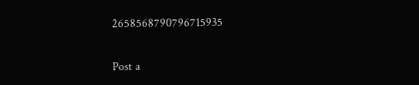2658568790796715935

Post a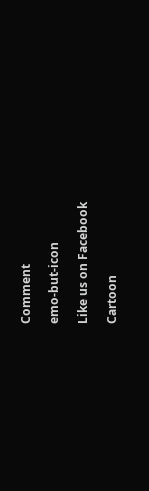Comment

emo-but-icon

Like us on Facebook

Cartoon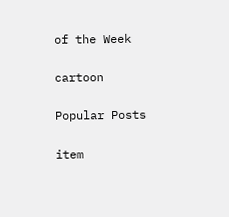of the Week

cartoon

Popular Posts

item